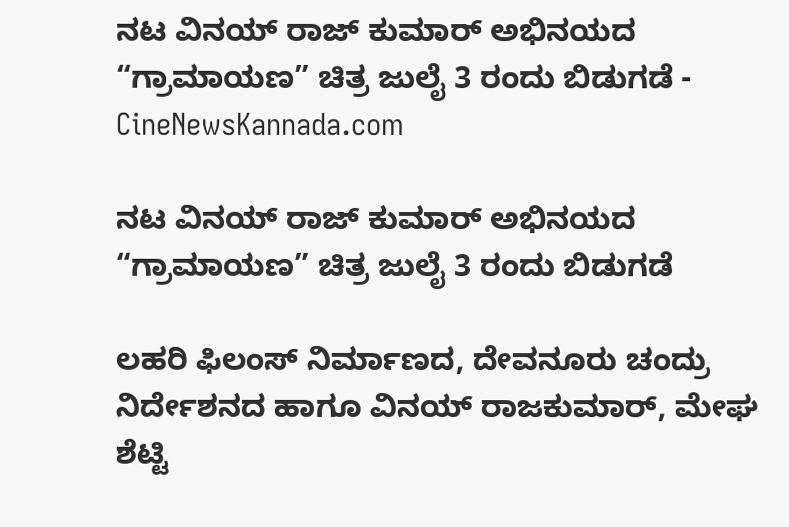ನಟ ವಿನಯ್ ರಾಜ್ ಕುಮಾರ್ ಅಭಿನಯದ “ಗ್ರಾಮಾಯಣ” ಚಿತ್ರ ಜುಲೈ 3 ರಂದು ಬಿಡುಗಡೆ - CineNewsKannada.com

ನಟ ವಿನಯ್ ರಾಜ್ ಕುಮಾರ್ ಅಭಿನಯದ “ಗ್ರಾಮಾಯಣ” ಚಿತ್ರ ಜುಲೈ 3 ರಂದು ಬಿಡುಗಡೆ

ಲಹರಿ ಫಿಲಂಸ್ ನಿರ್ಮಾಣದ, ದೇವನೂರು ಚಂದ್ರು ನಿರ್ದೇಶನದ ಹಾಗೂ ವಿನಯ್ ರಾಜಕುಮಾರ್, ಮೇಘ ಶೆಟ್ಟಿ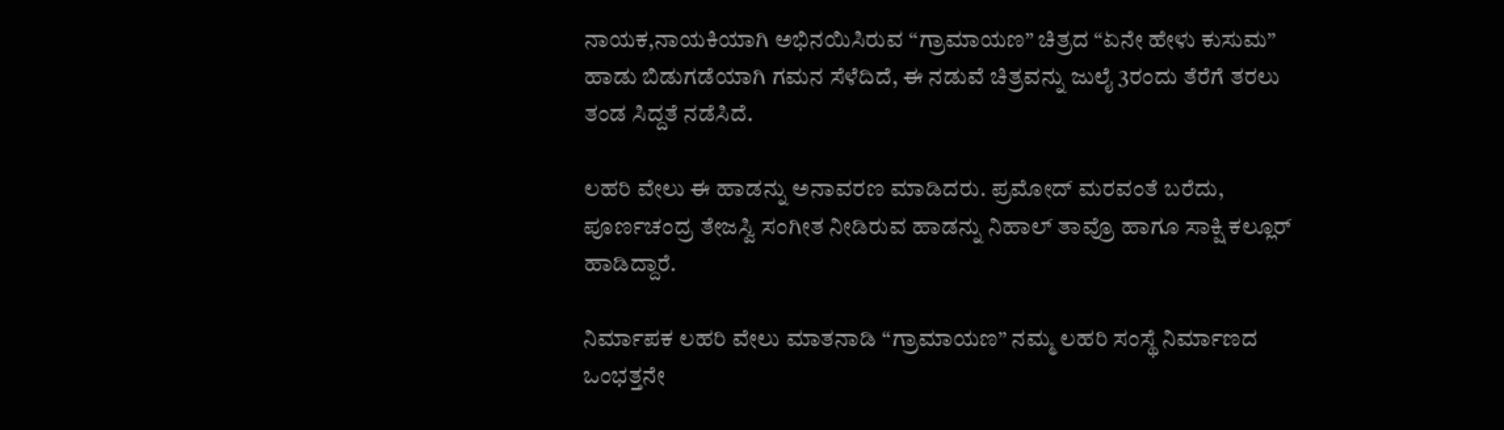ನಾಯಕ,ನಾಯಕಿಯಾಗಿ ಅಭಿನಯಿಸಿರುವ “ಗ್ರಾಮಾಯಣ” ಚಿತ್ರದ “ಏನೇ ಹೇಳು ಕುಸುಮ” ಹಾಡು ಬಿಡುಗಡೆಯಾಗಿ ಗಮನ ಸೆಳೆದಿದೆ, ಈ ನಡುವೆ ಚಿತ್ರವನ್ನು ಜುಲೈ 3ರಂದು ತೆರೆಗೆ ತರಲು ತಂಡ ಸಿದ್ದತೆ ನಡೆಸಿದೆ.

ಲಹರಿ ವೇಲು ಈ ಹಾಡನ್ನು ಅನಾವರಣ ಮಾಡಿದರು. ಪ್ರಮೋದ್ ಮರವಂತೆ ಬರೆದು, ಪೂರ್ಣಚಂದ್ರ ತೇಜಸ್ವಿ ಸಂಗೀತ ನೀಡಿರುವ ಹಾಡನ್ನು ನಿಹಾಲ್ ತಾವ್ರೊ ಹಾಗೂ ಸಾಕ್ಷಿ ಕಲ್ಲೂರ್ ಹಾಡಿದ್ದಾರೆ.

ನಿರ್ಮಾಪಕ ಲಹರಿ ವೇಲು ಮಾತನಾಡಿ “ಗ್ರಾಮಾಯಣ” ನಮ್ಮ ಲಹರಿ ಸಂಸ್ಥೆ ನಿರ್ಮಾಣದ ಒಂಭತ್ತನೇ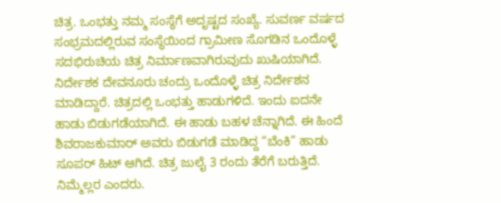ಚಿತ್ರ. ಒಂಭತ್ತು ನಮ್ಮ ಸಂಸ್ಥೆಗೆ ಅದೃಷ್ಟದ ಸಂಖ್ಯೆ. ಸುವರ್ಣ ವರ್ಷದ ಸಂಭ್ರಮದಲ್ಲಿರುವ ಸಂಸ್ಥೆಯಿಂದ ಗ್ರಾಮೀಣ ಸೊಗಡಿನ ಒಂದೊಳ್ಳೆ ಸದಭಿರುಚಿಯ ಚಿತ್ರ ನಿರ್ಮಾಣವಾಗಿರುವುದು ಖುಷಿಯಾಗಿದೆ. ನಿರ್ದೇಶಕ ದೇವನೂರು ಚಂದ್ರು ಒಂದೊಳ್ಳೆ ಚಿತ್ರ ನಿರ್ದೇಶನ ಮಾಡಿದ್ದಾರೆ. ಚಿತ್ರದಲ್ಲಿ ಒಂಭತ್ತು ಹಾಡುಗಳಿದೆ. ಇಂದು ಐದನೇ ಹಾಡು ಬಿಡುಗಡೆಯಾಗಿದೆ. ಈ ಹಾಡು ಬಹಳ ಚೆನ್ನಾಗಿದೆ. ಈ ಹಿಂದೆ ಶಿವರಾಜಕುಮಾರ್ ಅವರು ಬಿಡುಗಡೆ ಮಾಡಿದ್ದ “ಬೆಂಕಿ” ಹಾಡು ಸೂಪರ್ ಹಿಟ್ ಆಗಿದೆ. ಚಿತ್ರ ಜುಲೈ 3 ರಂದು ತೆರೆಗೆ ಬರುತ್ತಿದೆ. ನಿಮ್ಮೆಲ್ಲರ ಎಂದರು.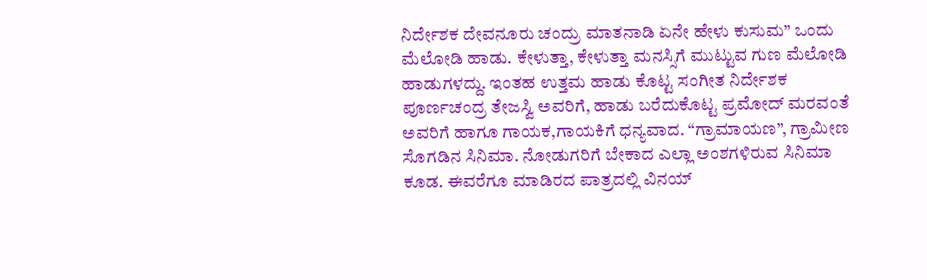ನಿರ್ದೇಶಕ ದೇವನೂರು ಚಂದ್ರು ಮಾತನಾಡಿ ಏನೇ ಹೇಳು ಕುಸುಮ” ಒಂದು ಮೆಲೋಡಿ ಹಾಡು. ಕೇಳುತ್ತಾ, ಕೇಳುತ್ತಾ ಮನಸ್ಸಿಗೆ ಮುಟ್ಟುವ ಗುಣ ಮೆಲೋಡಿ ಹಾಡುಗಳದ್ದು. ಇಂತಹ ಉತ್ತಮ ಹಾಡು ಕೊಟ್ಟ ಸಂಗೀತ ನಿರ್ದೇಶಕ ಪೂರ್ಣಚಂದ್ರ ತೇಜಸ್ವಿ ಅವರಿಗೆ, ಹಾಡು ಬರೆದುಕೊಟ್ಟ ಪ್ರಮೋದ್ ಮರವಂತೆ ಅವರಿಗೆ ಹಾಗೂ ಗಾಯಕ,ಗಾಯಕಿಗೆ ಧನ್ಯವಾದ. “ಗ್ರಾಮಾಯಣ”, ಗ್ರಾಮೀಣ ಸೊಗಡಿನ ಸಿನಿಮಾ. ನೋಡುಗರಿಗೆ ಬೇಕಾದ ಎಲ್ಲಾ ಅಂಶಗಳಿರುವ ಸಿನಿಮಾ ಕೂಡ. ಈವರೆಗೂ ಮಾಡಿರದ ಪಾತ್ರದಲ್ಲಿ ವಿನಯ್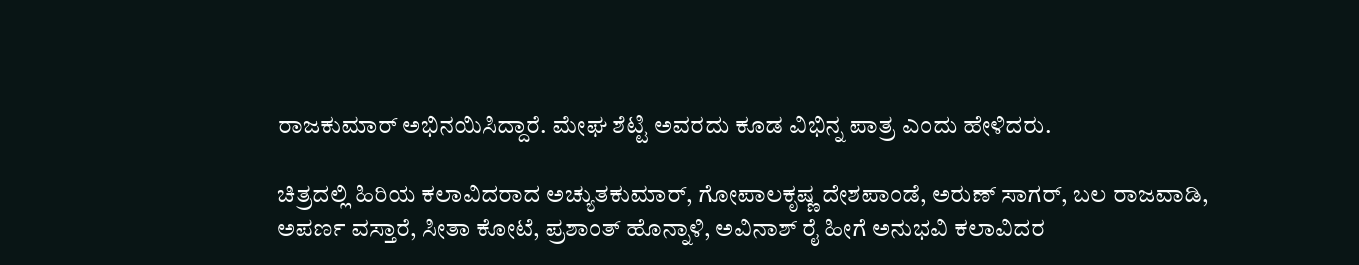ರಾಜಕುಮಾರ್ ಅಭಿನಯಿಸಿದ್ದಾರೆ. ಮೇಘ ಶೆಟ್ಟಿ ಅವರದು ಕೂಡ ವಿಭಿನ್ನ ಪಾತ್ರ ಎಂದು ಹೇಳಿದರು.

ಚಿತ್ರದಲ್ಲಿ ಹಿರಿಯ ಕಲಾವಿದರಾದ ಅಚ್ಯುತಕುಮಾರ್, ಗೋಪಾಲಕೃಷ್ಣ ದೇಶಪಾಂಡೆ, ಅರುಣ್ ಸಾಗರ್, ಬಲ ರಾಜವಾಡಿ, ಅಪರ್ಣ ವಸ್ತಾರೆ, ಸೀತಾ ಕೋಟೆ, ಪ್ರಶಾಂತ್ ಹೊನ್ನಾಳಿ, ಅವಿನಾಶ್ ರೈ ಹೀಗೆ ಅನುಭವಿ ಕಲಾವಿದರ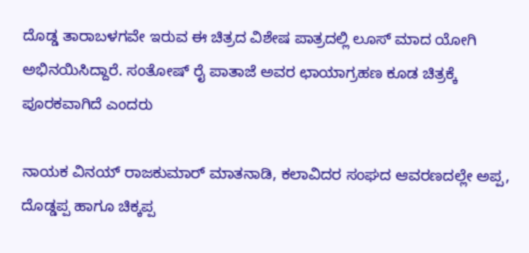ದೊಡ್ಡ ತಾರಾಬಳಗವೇ ಇರುವ ಈ ಚಿತ್ರದ ವಿಶೇಷ ಪಾತ್ರದಲ್ಲಿ ಲೂಸ್ ಮಾದ ಯೋಗಿ ಅಭಿನಯಿಸಿದ್ದಾರೆ. ಸಂತೋಷ್ ರೈ ಪಾತಾಜೆ ಅವರ ಛಾಯಾಗ್ರಹಣ ಕೂಡ ಚಿತ್ರಕ್ಕೆ ಪೂರಕವಾಗಿದೆ ಎಂದರು

ನಾಯಕ ವಿನಯ್ ರಾಜಕುಮಾರ್ ಮಾತನಾಡಿ, ಕಲಾವಿದರ ಸಂಘದ ಆವರಣದಲ್ಲೇ ಅಪ್ಪ, ದೊಡ್ಡಪ್ಪ ಹಾಗೂ ಚಿಕ್ಕಪ್ಪ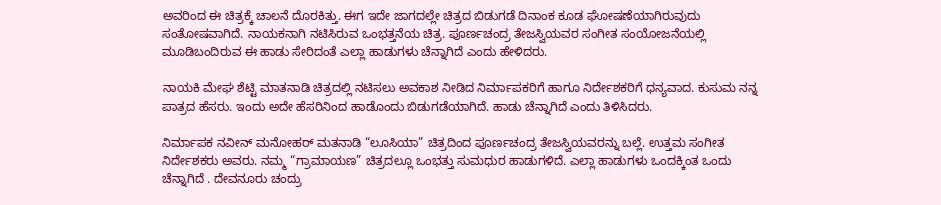ಅವರಿಂದ ಈ ಚಿತ್ರಕ್ಕೆ ಚಾಲನೆ ದೊರಕಿತ್ತು. ಈಗ ಇದೇ ಜಾಗದಲ್ಲೇ ಚಿತ್ರದ ಬಿಡುಗಡೆ ದಿನಾಂಕ ಕೂಡ ಘೋಷಣೆಯಾಗಿರುವುದು ಸಂತೋಷವಾಗಿದೆ. ನಾಯಕನಾಗಿ ನಟಿಸಿರುವ ಒಂಭತ್ತನೆಯ ಚಿತ್ರ. ಪೂರ್ಣಚಂದ್ರ ತೇಜಸ್ವಿಯವರ ಸಂಗೀತ ಸಂಯೋಜನೆಯಲ್ಲಿ ಮೂಡಿಬಂದಿರುವ ಈ ಹಾಡು ಸೇರಿದಂತೆ ಎಲ್ಲಾ ಹಾಡುಗಳು ಚೆನ್ನಾಗಿದೆ ಎಂದು ಹೇಳಿದರು.

ನಾಯಕಿ ಮೇಘ ಶೆಟ್ಟಿ ಮಾತನಾಡಿ ಚಿತ್ರದಲ್ಲಿ ನಟಿಸಲು ಅವಕಾಶ ನೀಡಿದ ನಿರ್ಮಾಪಕರಿಗೆ ಹಾಗೂ ನಿರ್ದೇಶಕರಿಗೆ ಧನ್ಯವಾದ. ಕುಸುಮ ನನ್ನ ಪಾತ್ರದ ಹೆಸರು. ಇಂದು ಅದೇ ಹೆಸರಿನಿಂದ ಹಾಡೊಂದು ಬಿಡುಗಡೆಯಾಗಿದೆ. ಹಾಡು ಚೆನ್ನಾಗಿದೆ ಎಂದು ತಿಳಿಸಿದರು.

ನಿರ್ಮಾಪಕ ನವೀನ್ ಮನೋಹರ್ ಮತನಾಡಿ “ಲೂಸಿಯಾ” ಚಿತ್ರದಿಂದ ಪೂರ್ಣಚಂದ್ರ ತೇಜಸ್ವಿಯವರನ್ನು ಬಲ್ಲೆ. ಉತ್ತಮ ಸಂಗೀತ ನಿರ್ದೇಶಕರು ಅವರು. ನಮ್ಮ “ಗ್ರಾಮಾಯಣ” ಚಿತ್ರದಲ್ಲೂ ಒಂಭತ್ತು ಸುಮಧುರ ಹಾಡುಗಳಿದೆ. ಎಲ್ಲಾ ಹಾಡುಗಳು ಒಂದಕ್ಕಿಂತ ಒಂದು ಚೆನ್ನಾಗಿದೆ . ದೇವನೂರು ಚಂದ್ರು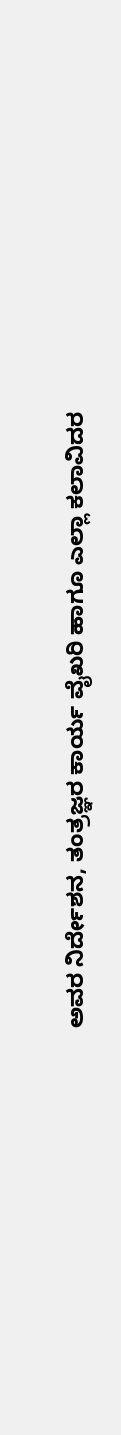ಅವರ ನಿರ್ದೇಶನ, ತಂತ್ರಜ್ಞರ ಕಾರ್ಯ ವೈಖರಿ ಹಾಗೂ ಎಲ್ಲಾ ಕಲಾವಿದರ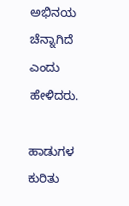ಅಭಿನಯ ಚೆನ್ನಾಗಿದೆ ಎಂದು ಹೇಳಿದರು.

ಹಾಡುಗಳ ಕುರಿತು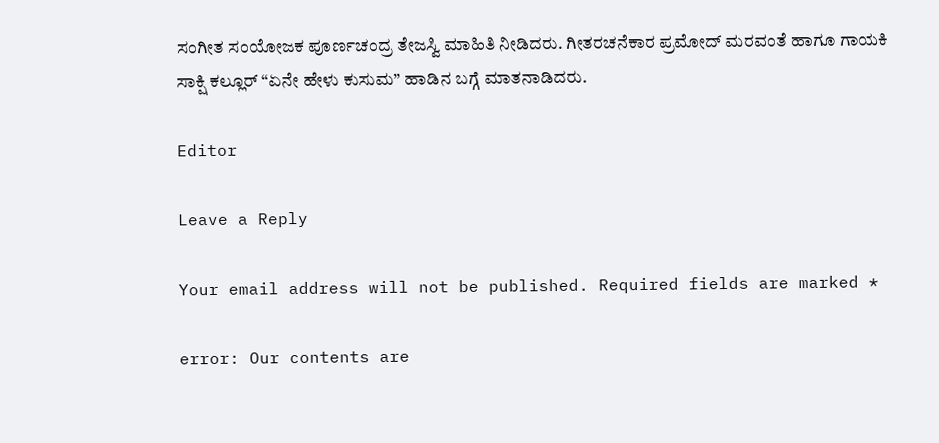ಸಂಗೀತ ಸಂಯೋಜಕ ಪೂರ್ಣಚಂದ್ರ ತೇಜಸ್ವಿ ಮಾಹಿತಿ ನೀಡಿದರು. ಗೀತರಚನೆಕಾರ ಪ್ರಮೋದ್ ಮರವಂತೆ ಹಾಗೂ ಗಾಯಕಿ ಸಾಕ್ಷಿ ಕಲ್ಲೂರ್ “ಏನೇ ಹೇಳು ಕುಸುಮ” ಹಾಡಿನ ಬಗ್ಗೆ ಮಾತನಾಡಿದರು.

Editor

Leave a Reply

Your email address will not be published. Required fields are marked *

error: Our contents are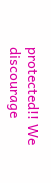protected!! We discourage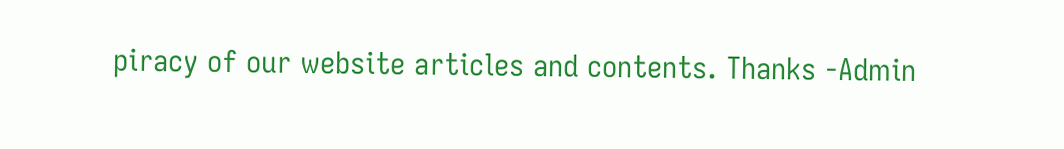piracy of our website articles and contents. Thanks -Admin